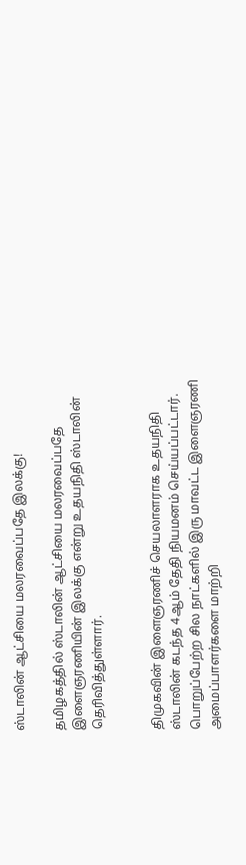ஸ்டாலின் ஆட்சியை மலரவைப்பதே இலக்கு!

தமிழகத்தில் ஸ்டாலின் ஆட்சியை மலரவைப்பதே இளைஞரணியின் இலக்கு என்று உதயநிதி ஸ்டாலின் தெரிவித்துள்ளார்.


திமுகவின் இளைஞரணிச் செயலாளராக உதயநிதி ஸ்டாலின் கடந்த 4ஆம் தேதி நியமனம் செய்யப்பட்டார். பொறுப்பேற்ற சில நாட்களில் இரு மாவட்ட இளைஞரணி அமைப்பாளர்களை மாற்றி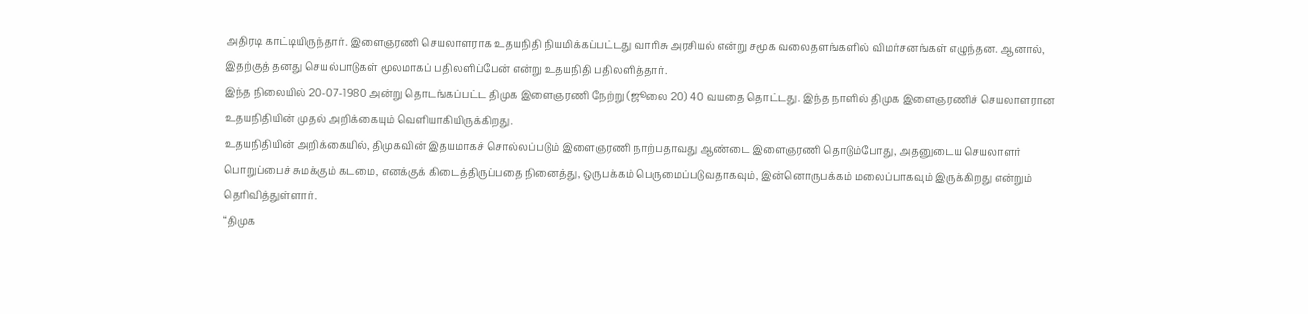அதிரடி காட்டியிருந்தார். இளைஞரணி செயலாளராக உதயநிதி நியமிக்கப்பட்டது வாரிசு அரசியல் என்று சமூக வலைதளங்களில் விமர்சனங்கள் எழுந்தன. ஆனால், இதற்குத் தனது செயல்பாடுகள் மூலமாகப் பதிலளிப்பேன் என்று உதயநிதி பதிலளித்தார்.
இந்த நிலையில் 20-07-1980 அன்று தொடங்கப்பட்ட திமுக இளைஞரணி நேற்று (ஜூலை 20) 40 வயதை தொட்டது. இந்த நாளில் திமுக இளைஞரணிச் செயலாளரான உதயநிதியின் முதல் அறிக்கையும் வெளியாகியிருக்கிறது.
உதயநிதியின் அறிக்கையில், திமுகவின் இதயமாகச் சொல்லப்படும் இளைஞரணி நாற்பதாவது ஆண்டை இளைஞரணி தொடும்போது, அதனுடைய செயலாளர் பொறுப்பைச் சுமக்கும் கடமை, எனக்குக் கிடைத்திருப்பதை நினைத்து, ஒருபக்கம் பெருமைப்படுவதாகவும், இன்னொருபக்கம் மலைப்பாகவும் இருக்கிறது என்றும் தெரிவித்துள்ளார்.
“திமுக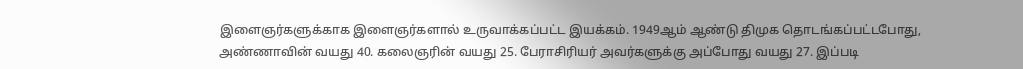இளைஞர்களுக்காக இளைஞர்களால் உருவாக்கப்பட்ட இயக்கம். 1949ஆம் ஆண்டு திமுக தொடங்கப்பட்டபோது, அண்ணாவின் வயது 40. கலைஞரின் வயது 25. பேராசிரியர் அவர்களுக்கு அப்போது வயது 27. இப்படி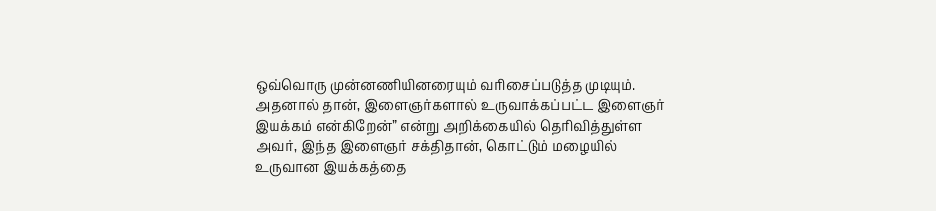ஒவ்வொரு முன்னணியினரையும் வரிசைப்படுத்த முடியும். அதனால் தான், இளைஞர்களால் உருவாக்கப்பட்ட இளைஞர் இயக்கம் என்கிறேன்” என்று அறிக்கையில் தெரிவித்துள்ள அவர், இந்த இளைஞர் சக்திதான், கொட்டும் மழையில் உருவான இயக்கத்தை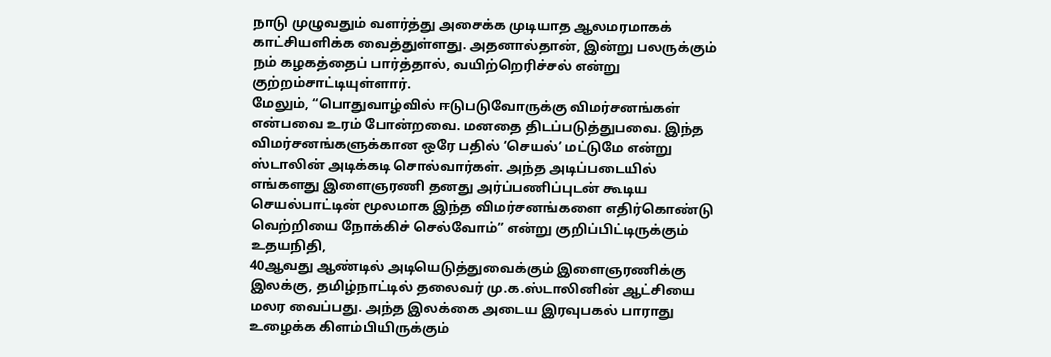நாடு முழுவதும் வளர்த்து அசைக்க முடியாத ஆலமரமாகக் காட்சியளிக்க வைத்துள்ளது. அதனால்தான், இன்று பலருக்கும் நம் கழகத்தைப் பார்த்தால், வயிற்றெரிச்சல் என்று குற்றம்சாட்டியுள்ளார்.
மேலும், “பொதுவாழ்வில் ஈடுபடுவோருக்கு விமர்சனங்கள் என்பவை உரம் போன்றவை. மனதை திடப்படுத்துபவை. இந்த விமர்சனங்களுக்கான ஒரே பதில் ‘செயல்’ மட்டுமே என்று ஸ்டாலின் அடிக்கடி சொல்வார்கள். அந்த அடிப்படையில் எங்களது இளைஞரணி தனது அர்ப்பணிப்புடன் கூடிய செயல்பாட்டின் மூலமாக இந்த விமர்சனங்களை எதிர்கொண்டு வெற்றியை நோக்கிச் செல்வோம்” என்று குறிப்பிட்டிருக்கும் உதயநிதி,
40ஆவது ஆண்டில் அடியெடுத்துவைக்கும் இளைஞரணிக்கு இலக்கு, தமிழ்நாட்டில் தலைவர் மு.க.ஸ்டாலினின் ஆட்சியை மலர வைப்பது. அந்த இலக்கை அடைய இரவுபகல் பாராது உழைக்க கிளம்பியிருக்கும்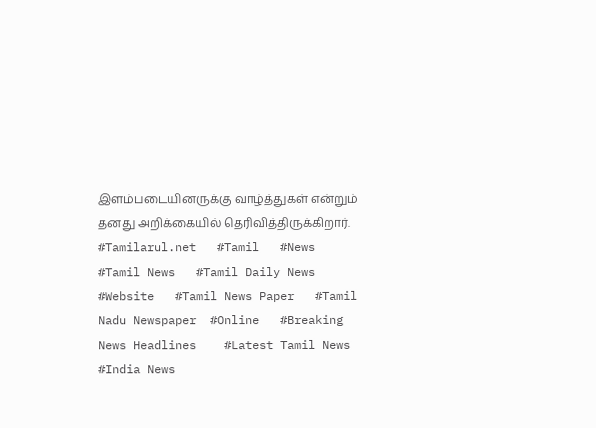இளம்படையினருக்கு வாழ்த்துகள் என்றும் தனது அறிக்கையில் தெரிவித்திருக்கிறார்.
#Tamilarul.net   #Tamil   #News   #Tamil News   #Tamil Daily News   #Website   #Tamil News Paper   #Tamil Nadu Newspaper  #Online   #Breaking   News Headlines    #Latest Tamil News   #India News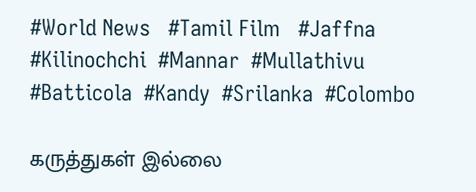#World News   #Tamil Film   #Jaffna   #Kilinochchi  #Mannar  #Mullathivu  #Batticola  #Kandy  #Srilanka  #Colombo

கருத்துகள் இல்லை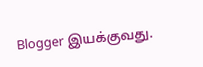Blogger இயக்குவது.